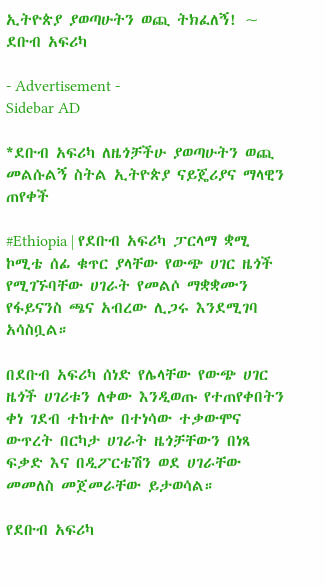ኢትዮጵያ ያወጣሁትን ወጪ ትክፈለኝ! ~ ደቡብ አፍሪካ

- Advertisement -
Sidebar AD

*ደቡብ አፍሪካ ለዜጎቻችሁ ያወጣሁትን ወጪ መልሱልኝ ስትል ኢትዮጵያ ናይጄሪያና ማላዊን ጠየቀች

#Ethiopia | የደቡብ አፍሪካ ፓርላማ ቋሚ ኮሚቴ ሰፊ ቁጥር ያላቸው የውጭ ሀገር ዜጎች የሚገኙባቸው ሀገራት የመልሶ ማቋቋሙን የፋይናንስ ጫና አብረው ሊጋሩ እንደሚገባ አሳስቧል።

በደቡብ አፍሪካ ሰነድ የሌላቸው የውጭ ሀገር ዜጎች ሀገሪቱን ለቀው እንዲወጡ የተጠየቀበትን ቀነ ገደብ ተከተሎ በተነሳው ተቃውሞና ውጥረት በርካታ ሀገራት ዜጎቻቸውን በነጻ ፍቃድ እና በዲፖርቴሽን ወደ ሀገራቸው መመለስ መጀመራቸው ይታወሳል።

የደቡብ አፍሪካ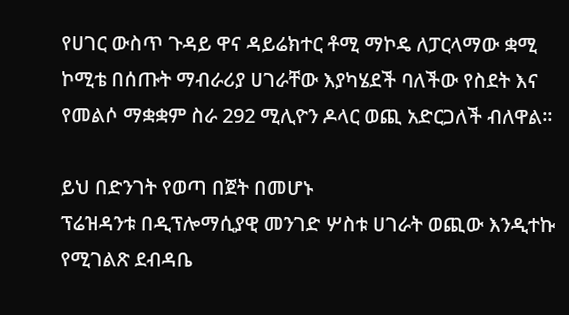የሀገር ውስጥ ጉዳይ ዋና ዳይሬክተር ቶሚ ማኮዴ ለፓርላማው ቋሚ ኮሚቴ በሰጡት ማብራሪያ ሀገራቸው እያካሄደች ባለችው የስደት እና የመልሶ ማቋቋም ስራ 292 ሚሊዮን ዶላር ወጪ አድርጋለች ብለዋል።

ይህ በድንገት የወጣ በጀት በመሆኑ
ፕሬዝዳንቱ በዲፕሎማሲያዊ መንገድ ሦስቱ ሀገራት ወጪው እንዲተኩ የሚገልጽ ደብዳቤ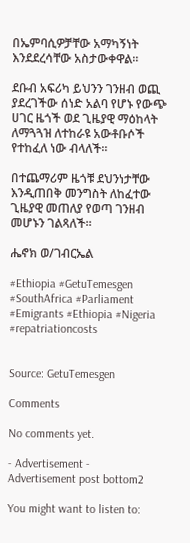በኤምባሲዎቻቸው አማካኝነት እንደደረሳቸው አስታውቀዋል።

ደቡብ አፍሪካ ይህንን ገንዘብ ወጪ ያደረገችው ሰነድ አልባ የሆኑ የውጭ ሀገር ዜጎች ወደ ጊዜያዊ ማዕከላት ለማጓጓዝ ለተከራዩ አውቶቡሶች የተከፈለ ነው ብላለች።

በተጨማሪም ዜጎቹ ደህንነታቸው እንዲጠበቅ መንግስት ለከፈተው ጊዜያዊ መጠለያ የወጣ ገንዘብ መሆኑን ገልጻለች።

ሔኖክ ወ/ገብርኤል

#Ethiopia #GetuTemesgen
#SouthAfrica #Parliament
#Emigrants #Ethiopia #Nigeria
#repatriationcosts


Source: GetuTemesgen

Comments

No comments yet.

- Advertisement -
Advertisement post bottom2

You might want to listen to: